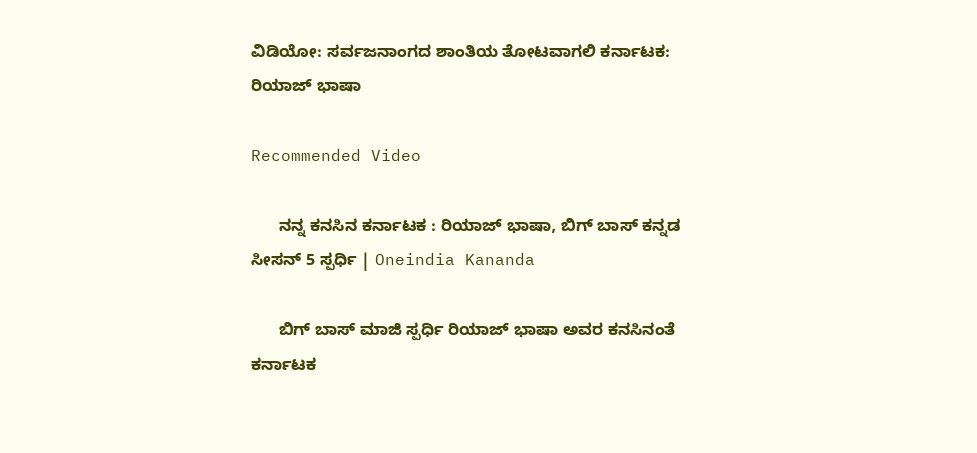ವಿಡಿಯೋ: ಸರ್ವಜನಾಂಗದ ಶಾಂತಿಯ ತೋಟವಾಗಲಿ ಕರ್ನಾಟಕ: ರಿಯಾಜ್ ಭಾಷಾ

Recommended Video

      ನನ್ನ ಕನಸಿನ ಕರ್ನಾಟಕ : ರಿಯಾಜ್ ಭಾಷಾ, ಬಿಗ್ ಬಾಸ್ ಕನ್ನಡ ಸೀಸನ್ 5 ಸ್ಪರ್ಧಿ | Oneindia Kananda

      ಬಿಗ್ ಬಾಸ್ ಮಾಜಿ ಸ್ಪರ್ಧಿ ರಿಯಾಜ್ ಭಾಷಾ ಅವರ ಕನಸಿನಂತೆ ಕರ್ನಾಟಕ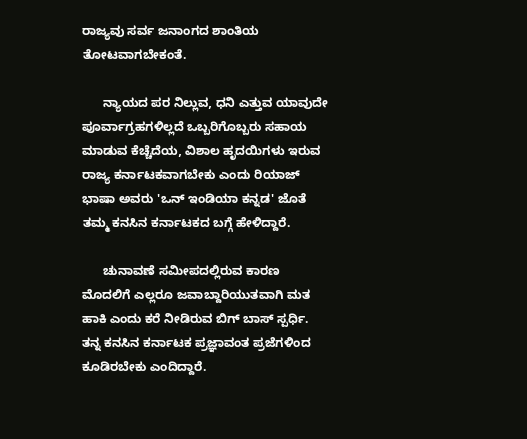ರಾಜ್ಯವು ಸರ್ವ ಜನಾಂಗದ ಶಾಂತಿಯ ತೋಟವಾಗಬೇಕಂತೆ.

      ನ್ಯಾಯದ ಪರ ನಿಲ್ಲುವ, ಧನಿ ಎತ್ತುವ ಯಾವುದೇ ಪೂರ್ವಾಗ್ರಹಗಳಿಲ್ಲದೆ ಒಬ್ಬರಿಗೊಬ್ಬರು ಸಹಾಯ ಮಾಡುವ ಕೆಚ್ಚೆದೆಯ, ವಿಶಾಲ ಹೃದಯಿಗಳು ಇರುವ ರಾಜ್ಯ ಕರ್ನಾಟಕವಾಗಬೇಕು ಎಂದು ರಿಯಾಜ್ ಭಾಷಾ ಅವರು 'ಒನ್ ಇಂಡಿಯಾ ಕನ್ನಡ' ಜೊತೆ ತಮ್ಮ ಕನಸಿನ ಕರ್ನಾಟಕದ ಬಗ್ಗೆ ಹೇಳಿದ್ದಾರೆ.

      ಚುನಾವಣೆ ಸಮೀಪದಲ್ಲಿರುವ ಕಾರಣ ಮೊದಲಿಗೆ ಎಲ್ಲರೂ ಜವಾಬ್ದಾರಿಯುತವಾಗಿ ಮತ ಹಾಕಿ ಎಂದು ಕರೆ ನೀಡಿರುವ ಬಿಗ್ ಬಾಸ್ ಸ್ಪರ್ಧಿ. ತನ್ನ ಕನಸಿನ ಕರ್ನಾಟಕ ಪ್ರಜ್ಞಾವಂತ ಪ್ರಜೆಗಳಿಂದ ಕೂಡಿರಬೇಕು ಎಂದಿದ್ದಾರೆ.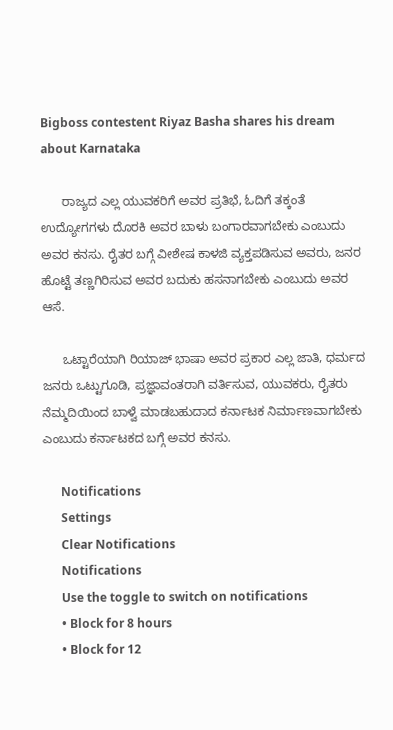Bigboss contestent Riyaz Basha shares his dream about Karnataka

      ರಾಜ್ಯದ ಎಲ್ಲ ಯುವಕರಿಗೆ ಅವರ ಪ್ರತಿಭೆ, ಓದಿಗೆ ತಕ್ಕಂತೆ ಉದ್ಯೋಗಗಳು ದೊರಕಿ ಅವರ ಬಾಳು ಬಂಗಾರವಾಗಬೇಕು ಎಂಬುದು ಅವರ ಕನಸು. ರೈತರ ಬಗ್ಗೆ ವೀಶೇಷ ಕಾಳಜಿ ವ್ಯಕ್ತಪಡಿಸುವ ಅವರು, ಜನರ ಹೊಟ್ಟೆ ತಣ್ಣಗಿರಿಸುವ ಅವರ ಬದುಕು ಹಸನಾಗಬೇಕು ಎಂಬುದು ಅವರ ಆಸೆ.

      ಒಟ್ಟಾರೆಯಾಗಿ ರಿಯಾಜ್ ಭಾಷಾ ಅವರ ಪ್ರಕಾರ ಎಲ್ಲ ಜಾತಿ, ಧರ್ಮದ ಜನರು ಒಟ್ಟುಗೂಡಿ, ಪ್ರಜ್ಞಾವಂತರಾಗಿ ವರ್ತಿಸುವ, ಯುವಕರು, ರೈತರು ನೆಮ್ಮದಿಯಿಂದ ಬಾಳ್ವೆ ಮಾಡಬಹುದಾದ ಕರ್ನಾಟಕ ನಿರ್ಮಾಣವಾಗಬೇಕು ಎಂಬುದು ಕರ್ನಾಟಕದ ಬಗ್ಗೆ ಅವರ ಕನಸು.

      Notifications
      Settings
      Clear Notifications
      Notifications
      Use the toggle to switch on notifications
      • Block for 8 hours
      • Block for 12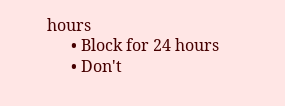hours
      • Block for 24 hours
      • Don't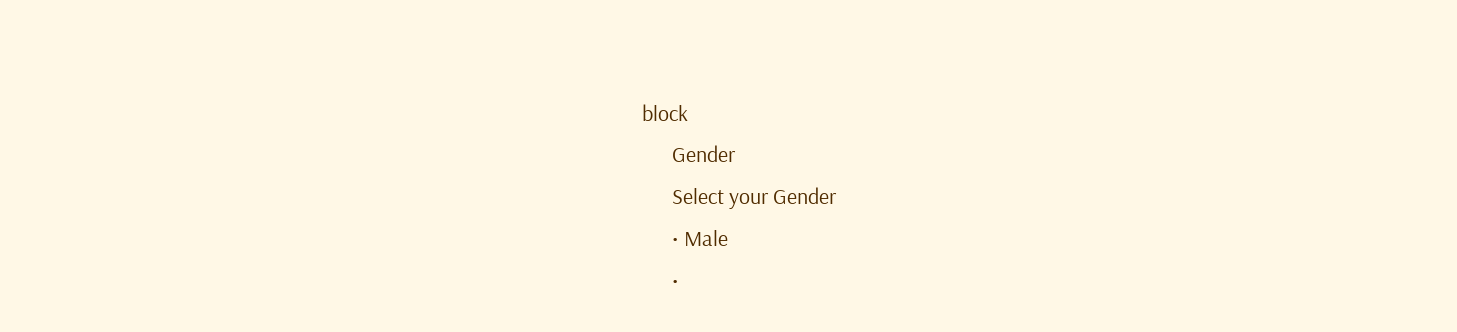block
      Gender
      Select your Gender
      • Male
      •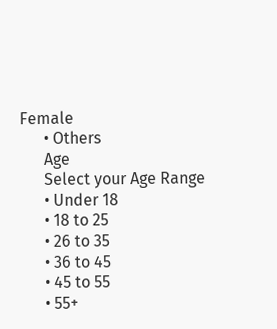Female
      • Others
      Age
      Select your Age Range
      • Under 18
      • 18 to 25
      • 26 to 35
      • 36 to 45
      • 45 to 55
      • 55+